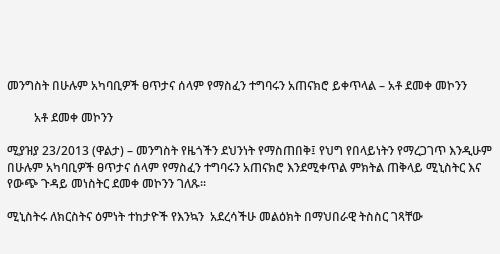መንግስት በሁሉም አካባቢዎች ፀጥታና ሰላም የማስፈን ተግባሩን አጠናክሮ ይቀጥላል – አቶ ደመቀ መኮንን

         አቶ ደመቀ መኮንን

ሚያዝያ 23/2013 (ዋልታ) – መንግስት የዜጎችን ደህንነት የማስጠበቅ፤ የህግ የበላይነትን የማረጋገጥ እንዲሁም በሁሉም አካባቢዎች ፀጥታና ሰላም የማስፈን ተግባሩን አጠናክሮ እንደሚቀጥል ምክትል ጠቅላይ ሚኒስትር እና የውጭ ጉዳይ መነስትር ደመቀ መኮንን ገለጹ፡፡

ሚኒስትሩ ለክርስትና ዕምነት ተከታዮች የእንኳን  አደረሳችሁ መልዕክት በማህበራዊ ትስስር ገጻቸው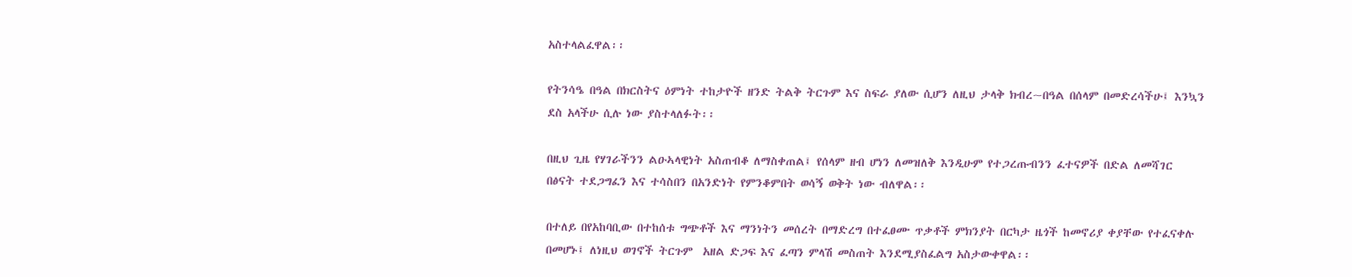አስተላልፈዋል፡፡

የትንሳዔ በዓል በክርስትና ዕምነት ተከታዮች ዘንድ ትልቅ ትርጉም እና ስፍራ ያለው ሲሆን ለዚህ ታላቅ ክብረ~በዓል በሰላም በመድረሳችሁ፤ እንኳን ደስ አላችሁ ሲሉ ነው ያስተላለፉት፡፡

በዚህ ጊዜ የሃገራችንን ልዑኣላዊነት አስጠብቆ ለማስቀጠል፤ የሰላም ዘብ ሆነን ለመዝለቅ እንዲሁም የተጋረጡብንን ፈተናዎች በድል ለመሻገር በፅናት ተደጋግፈን እና ተሳስበን በአንድነት የምንቆምበት ወሳኝ ወቅት ነው ብለዋል፡፡

በተለይ በየአከባቢው በተከሰቱ ግጭቶች እና ማንነትን መሰረት በማድረግ በተፈፀሙ ጥቃቶች ምክንያት በርካታ ዜጎች ከመኖሪያ ቀያቸው የተፈናቀሉ በመሆኑ፤ ለነዚህ ወገኖች ትርጉም  አዘል ድጋፍ እና ፈጣን ምላሽ መስጠት እንደሚያስፈልግ አስታውቀዋል፡፡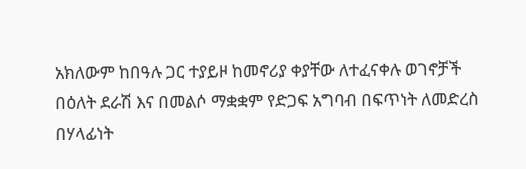አክለውም ከበዓሉ ጋር ተያይዞ ከመኖሪያ ቀያቸው ለተፈናቀሉ ወገኖቻች በዕለት ደራሽ እና በመልሶ ማቋቋም የድጋፍ አግባብ በፍጥነት ለመድረስ በሃላፊነት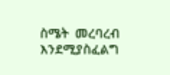ስሜት  መረባረብ እንደሚያስፈልግ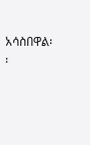አሳስበዋል፡፡